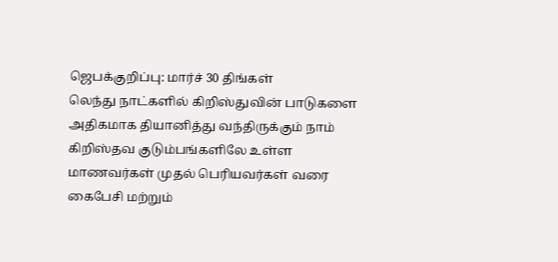ஜெபக்குறிப்பு: மார்ச் 30 திங்கள்
லெந்து நாட்களில் கிறிஸ்துவின் பாடுகளை அதிகமாக தியானித்து வந்திருக்கும் நாம் கிறிஸ்தவ குடும்பங்களிலே உள்ள மாணவர்கள் முதல் பெரியவர்கள் வரை கைபேசி மற்றும்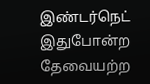இண்டர்நெட் இதுபோன்ற தேவையற்ற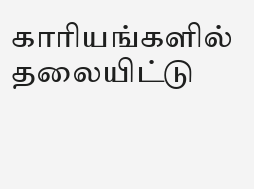காரியங்களில் தலையிட்டு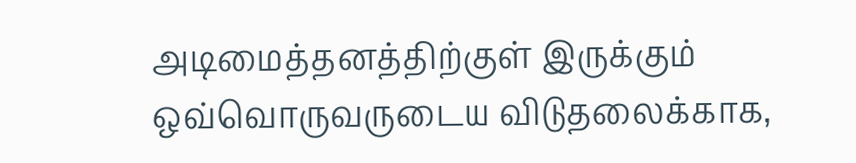அடிமைத்தனத்திற்குள் இருக்கும் ஒவ்வொருவருடைய விடுதலைக்காக,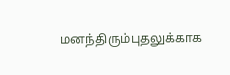மனந்திரும்புதலுக்காக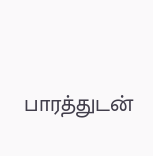பாரத்துடன்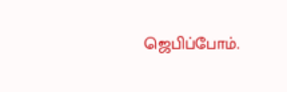ஜெபிப்போம்.